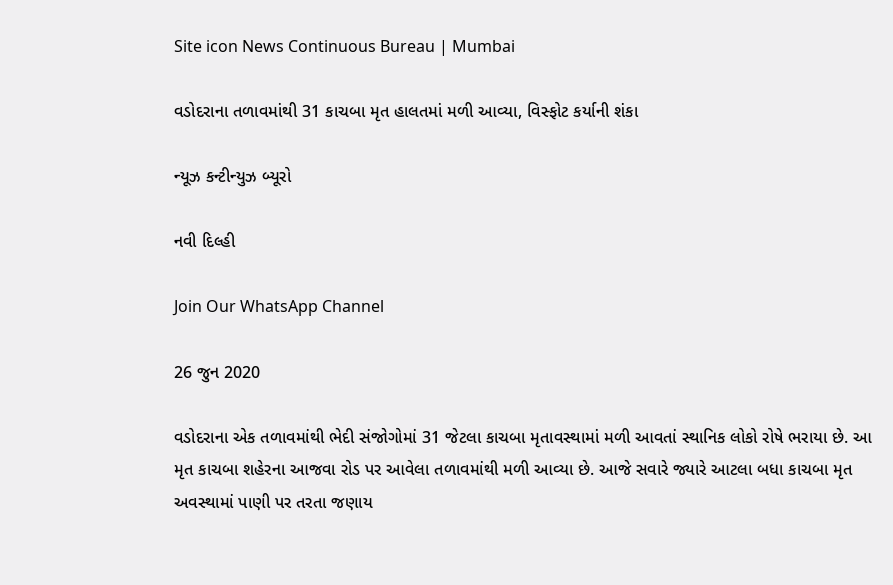Site icon News Continuous Bureau | Mumbai

વડોદરાના તળાવમાંથી 31 કાચબા મૃત હાલતમાં મળી આવ્યા, વિસ્ફોટ કર્યાની શંકા

ન્યૂઝ કન્ટીન્યુઝ બ્યૂરો

નવી દિલ્હી

Join Our WhatsApp Channel

26 જુન 2020

વડોદરાના એક તળાવમાંથી ભેદી સંજોગોમાં 31 જેટલા કાચબા મૃતાવસ્થામાં મળી આવતાં સ્થાનિક લોકો રોષે ભરાયા છે. આ મૃત કાચબા શહેરના આજવા રોડ પર આવેલા તળાવમાંથી મળી આવ્યા છે. આજે સવારે જ્યારે આટલા બધા કાચબા મૃત અવસ્થામાં પાણી પર તરતા જણાય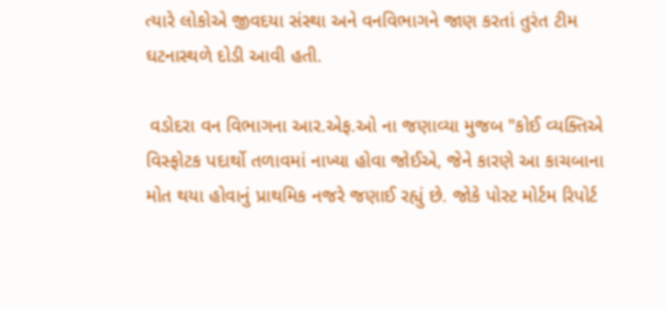ત્યારે લોકોએ જીવદયા સંસ્થા અને વનવિભાગને જાણ કરતાં તુરંત ટીમ ઘટનાસ્થળે દોડી આવી હતી.

 વડોદરા વન વિભાગના આર.એફ.ઓ ના જણાવ્યા મુજબ "કોઈ વ્યક્તિએ વિસ્ફોટક પદાર્થો તળાવમાં નાખ્યા હોવા જોઈએ, જેને કારણે આ કાચબાના મોત થયા હોવાનું પ્રાથમિક નજરે જણાઈ રહ્યું છે. જોકે પોસ્ટ મોર્ટમ રિપોર્ટ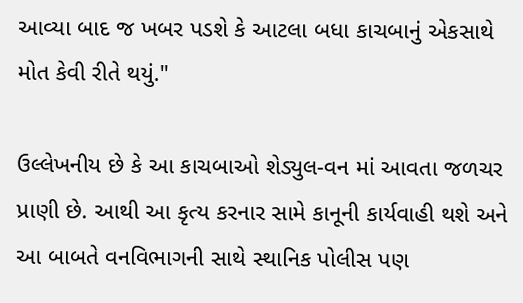આવ્યા બાદ જ ખબર પડશે કે આટલા બધા કાચબાનું એકસાથે મોત કેવી રીતે થયું."

ઉલ્લેખનીય છે કે આ કાચબાઓ શેડ્યુલ-વન માં આવતા જળચર પ્રાણી છે. આથી આ કૃત્ય કરનાર સામે કાનૂની કાર્યવાહી થશે અને આ બાબતે વનવિભાગની સાથે સ્થાનિક પોલીસ પણ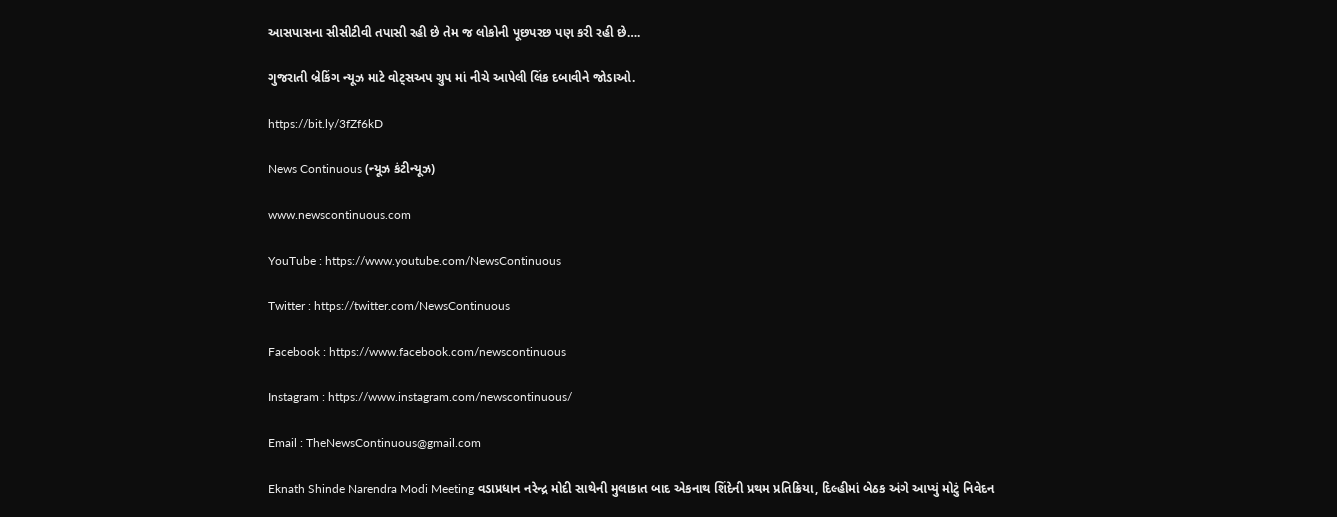આસપાસના સીસીટીવી તપાસી રહી છે તેમ જ લોકોની પૂછપરછ પણ કરી રહી છે….

ગુજરાતી બ્રેકિંગ ન્યૂઝ માટે વોટ્સઅપ ગ્રુપ માં નીચે આપેલી લિંક દબાવીને જોડાઓ.

https://bit.ly/3fZf6kD

News Continuous (ન્યૂઝ કંટીન્યૂઝ)

www.newscontinuous.com

YouTube : https://www.youtube.com/NewsContinuous

Twitter : https://twitter.com/NewsContinuous

Facebook : https://www.facebook.com/newscontinuous

Instagram : https://www.instagram.com/newscontinuous/

Email : TheNewsContinuous@gmail.com

Eknath Shinde Narendra Modi Meeting વડાપ્રધાન નરેન્દ્ર મોદી સાથેની મુલાકાત બાદ એકનાથ શિંદેની પ્રથમ પ્રતિક્રિયા, દિલ્હીમાં બેઠક અંગે આપ્યું મોટું નિવેદન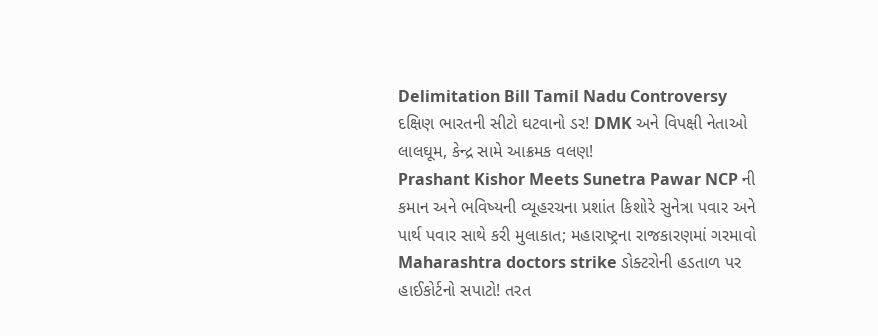Delimitation Bill Tamil Nadu Controversy દક્ષિણ ભારતની સીટો ઘટવાનો ડર! DMK અને વિપક્ષી નેતાઓ લાલઘૂમ, કેન્દ્ર સામે આક્રમક વલણ!
Prashant Kishor Meets Sunetra Pawar NCP ની કમાન અને ભવિષ્યની વ્યૂહરચના પ્રશાંત કિશોરે સુનેત્રા પવાર અને પાર્થ પવાર સાથે કરી મુલાકાત; મહારાષ્ટ્રના રાજકારણમાં ગરમાવો
Maharashtra doctors strike ડોક્ટરોની હડતાળ પર હાઈકોર્ટનો સપાટો! તરત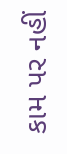કામ પર નહીં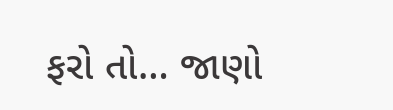ફરો તો… જાણો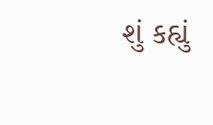શું કહ્યું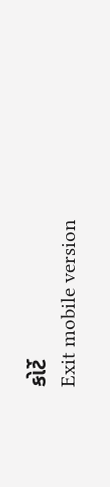કોર્ટે
Exit mobile version